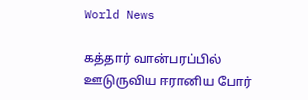World News

கத்தார் வான்பரப்பில் ஊடுருவிய ஈரானிய போர்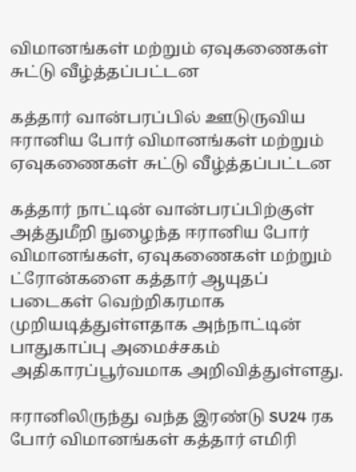விமானங்கள் மற்றும் ஏவுகணைகள் சுட்டு வீழ்த்தப்பட்டன

கத்தார் வான்பரப்பில் ஊடுருவிய ஈரானிய போர் விமானங்கள் மற்றும் ஏவுகணைகள் சுட்டு வீழ்த்தப்பட்டன

கத்தார் நாட்டின் வான்பரப்பிற்குள் அத்துமீறி நுழைந்த ஈரானிய போர் விமானங்கள், ஏவுகணைகள் மற்றும் ட்ரோன்களை கத்தார் ஆயுதப் படைகள் வெற்றிகரமாக முறியடித்துள்ளதாக அந்நாட்டின் பாதுகாப்பு அமைச்சகம் அதிகாரப்பூர்வமாக அறிவித்துள்ளது.

ஈரானிலிருந்து வந்த இரண்டு SU24 ரக போர் விமானங்கள் கத்தார் எமிரி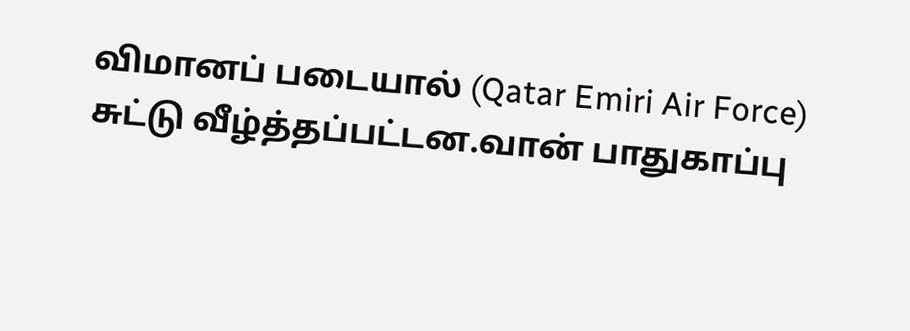விமானப் படையால் (Qatar Emiri Air Force) சுட்டு வீழ்த்தப்பட்டன.வான் பாதுகாப்பு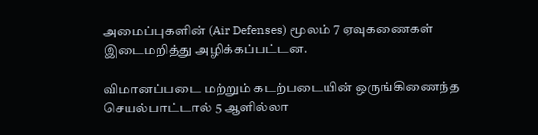அமைப்புகளின் (Air Defenses) மூலம் 7 ஏவுகணைகள் இடைமறித்து அழிக்கப்பட்டன.

விமானப்படை மற்றும் கடற்படையின் ஒருங்கிணைந்த செயல்பாட்டால் 5 ஆளில்லா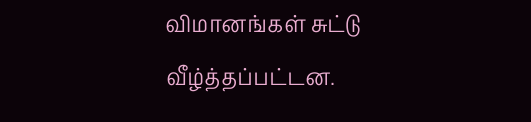விமானங்கள் சுட்டு வீழ்த்தப்பட்டன.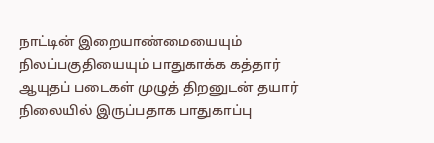நாட்டின் இறையாண்மையையும் நிலப்பகுதியையும் பாதுகாக்க கத்தார் ஆயுதப் படைகள் முழுத் திறனுடன் தயார் நிலையில் இருப்பதாக பாதுகாப்பு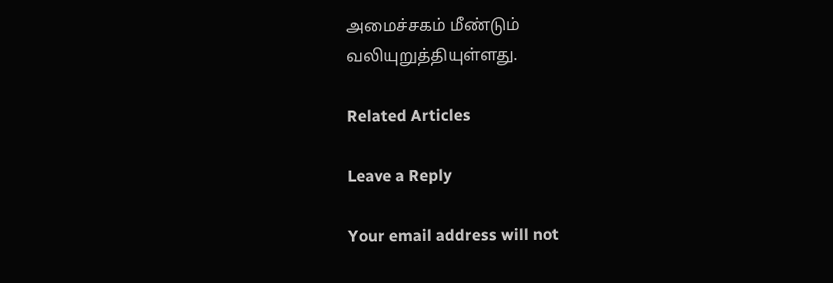அமைச்சகம் மீண்டும் வலியுறுத்தியுள்ளது.

Related Articles

Leave a Reply

Your email address will not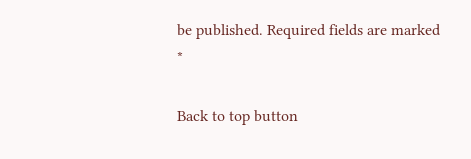be published. Required fields are marked *

Back to top button